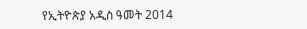የኢትዮጵያ አዲስ ዓመት 2014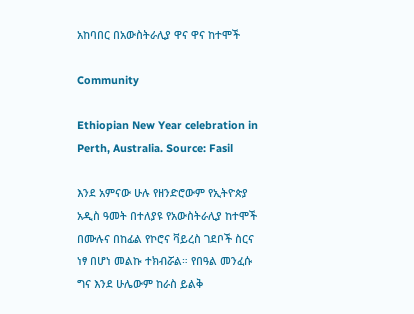አከባበር በአውስትራሊያ ዋና ዋና ከተሞች

Community

Ethiopian New Year celebration in Perth, Australia. Source: Fasil

እንደ አምናው ሁሉ የዘንድሮውም የኢትዮጵያ አዲስ ዓመት በተለያዩ የአውስትራሊያ ከተሞች በሙሉና በከፊል የኮሮና ቫይረስ ገደቦች ስርና ነፃ በሆነ መልኩ ተክብሯል። የበዓል መንፈሱ ግና እንደ ሁሌውም ከራስ ይልቅ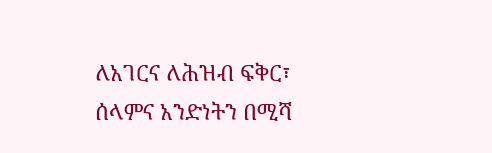ለአገርና ለሕዝብ ፍቅር፣ ሰላምና አንድነትን በሚሻ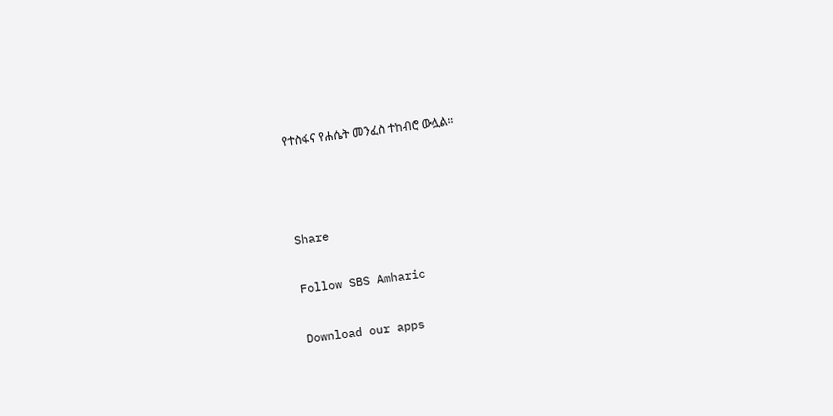የተስፋና የሐሴት መንፈስ ተከብሮ ውሏል።



Share

Follow SBS Amharic

Download our apps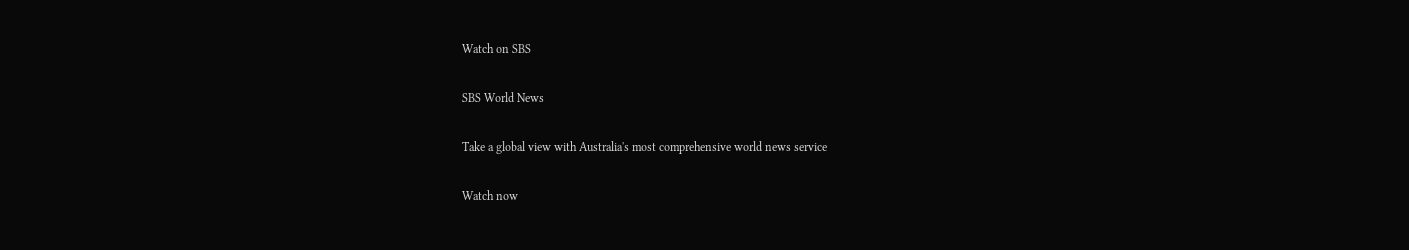Watch on SBS

SBS World News

Take a global view with Australia's most comprehensive world news service

Watch now